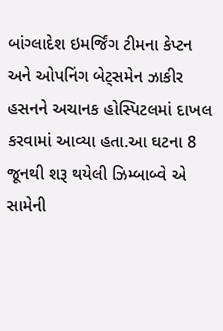બાંગ્લાદેશ ઇમર્જિંગ ટીમના કેપ્ટન અને ઓપનિંગ બેટ્સમેન ઝાકીર હસનને અચાનક હોસ્પિટલમાં દાખલ કરવામાં આવ્યા હતા.આ ઘટના 8 જૂનથી શરૂ થયેલી ઝિમ્બાબ્વે એ સામેની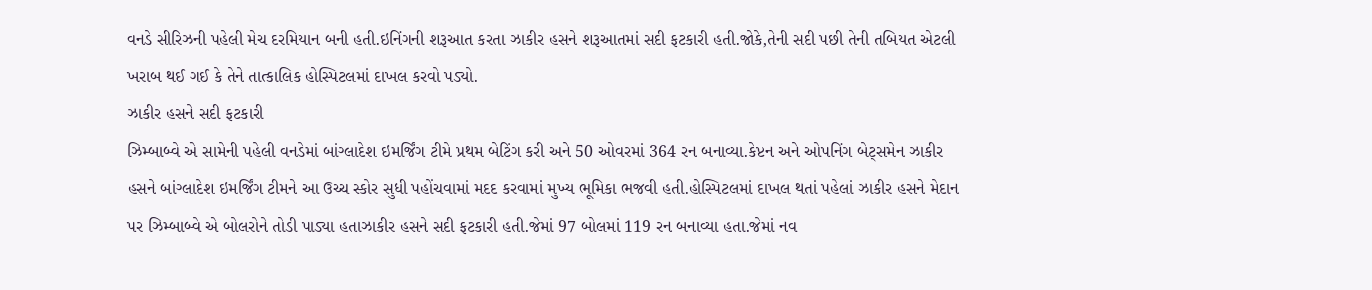વનડે સીરિઝની પહેલી મેચ દરમિયાન બની હતી.ઇનિંગની શરૂઆત કરતા ઝાકીર હસને શરૂઆતમાં સદી ફટકારી હતી.જોકે,તેની સદી પછી તેની તબિયત એટલી ખરાબ થઈ ગઈ કે તેને તાત્કાલિક હોસ્પિટલમાં દાખલ કરવો પડ્યો.
ઝાકીર હસને સદી ફટકારી
ઝિમ્બાબ્વે એ સામેની પહેલી વનડેમાં બાંગ્લાદેશ ઇમર્જિંગ ટીમે પ્રથમ બેટિંગ કરી અને 50 ઓવરમાં 364 રન બનાવ્યા.કેપ્ટન અને ઓપનિંગ બેટ્સમેન ઝાકીર હસને બાંગ્લાદેશ ઇમર્જિંગ ટીમને આ ઉચ્ચ સ્કોર સુધી પહોંચવામાં મદદ કરવામાં મુખ્ય ભૂમિકા ભજવી હતી.હોસ્પિટલમાં દાખલ થતાં પહેલાં ઝાકીર હસને મેદાન પર ઝિમ્બાબ્વે એ બોલરોને તોડી પાડ્યા હતાઝાકીર હસને સદી ફટકારી હતી.જેમાં 97 બોલમાં 119 રન બનાવ્યા હતા.જેમાં નવ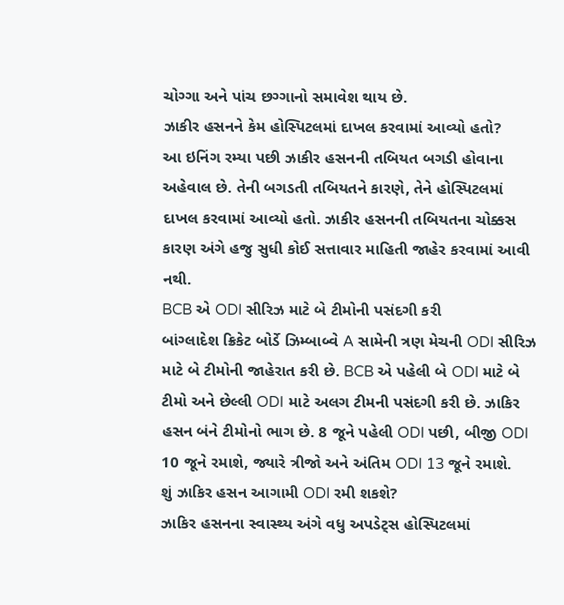ચોગ્ગા અને પાંચ છગ્ગાનો સમાવેશ થાય છે.
ઝાકીર હસનને કેમ હોસ્પિટલમાં દાખલ કરવામાં આવ્યો હતો?
આ ઇનિંગ રમ્યા પછી ઝાકીર હસનની તબિયત બગડી હોવાના અહેવાલ છે. તેની બગડતી તબિયતને કારણે, તેને હોસ્પિટલમાં દાખલ કરવામાં આવ્યો હતો. ઝાકીર હસનની તબિયતના ચોક્કસ કારણ અંગે હજુ સુધી કોઈ સત્તાવાર માહિતી જાહેર કરવામાં આવી નથી.
BCB એ ODI સીરિઝ માટે બે ટીમોની પસંદગી કરી
બાંગ્લાદેશ ક્રિકેટ બોર્ડે ઝિમ્બાબ્વે A સામેની ત્રણ મેચની ODI સીરિઝ માટે બે ટીમોની જાહેરાત કરી છે. BCB એ પહેલી બે ODI માટે બે ટીમો અને છેલ્લી ODI માટે અલગ ટીમની પસંદગી કરી છે. ઝાકિર હસન બંને ટીમોનો ભાગ છે. 8 જૂને પહેલી ODI પછી, બીજી ODI 10 જૂને રમાશે, જ્યારે ત્રીજો અને અંતિમ ODI 13 જૂને રમાશે.
શું ઝાકિર હસન આગામી ODI રમી શકશે?
ઝાકિર હસનના સ્વાસ્થ્ય અંગે વધુ અપડેટ્સ હોસ્પિટલમાં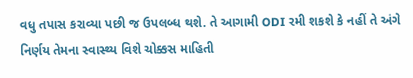વધુ તપાસ કરાવ્યા પછી જ ઉપલબ્ધ થશે. તે આગામી ODI રમી શકશે કે નહીં તે અંગે નિર્ણય તેમના સ્વાસ્થ્ય વિશે ચોક્કસ માહિતી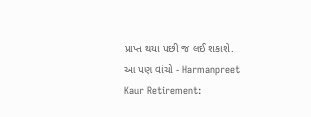પ્રાપ્ત થયા પછી જ લઈ શકાશે.
આ પણ વાંચો - Harmanpreet Kaur Retirement: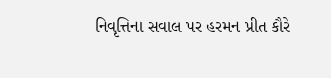નિવૃત્તિના સવાલ પર હરમન પ્રીત કૌરે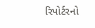રિપોર્ટરનો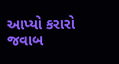આપ્યો કરારો જવાબ